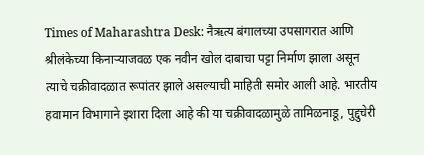Times of Maharashtra Desk: नैऋत्य बंगालच्या उपसागरात आणि श्रीलंकेच्या किनाऱ्याजवळ एक नवीन खोल दाबाचा पट्टा निर्माण झाला असून त्याचे चक्रीवादळात रूपांतर झाले असल्याची माहिती समोर आली आहे. भारतीय हवामान विभागाने इशारा दिला आहे की या चक्रीवादळामुळे तामिळनाडू, पुद्दुचेरी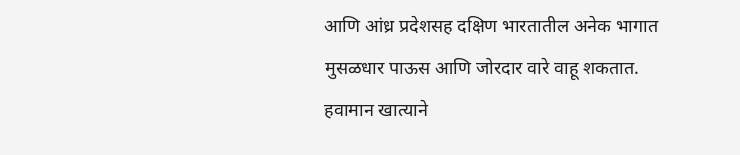आणि आंध्र प्रदेशसह दक्षिण भारतातील अनेक भागात मुसळधार पाऊस आणि जोरदार वारे वाहू शकतात.
हवामान खात्याने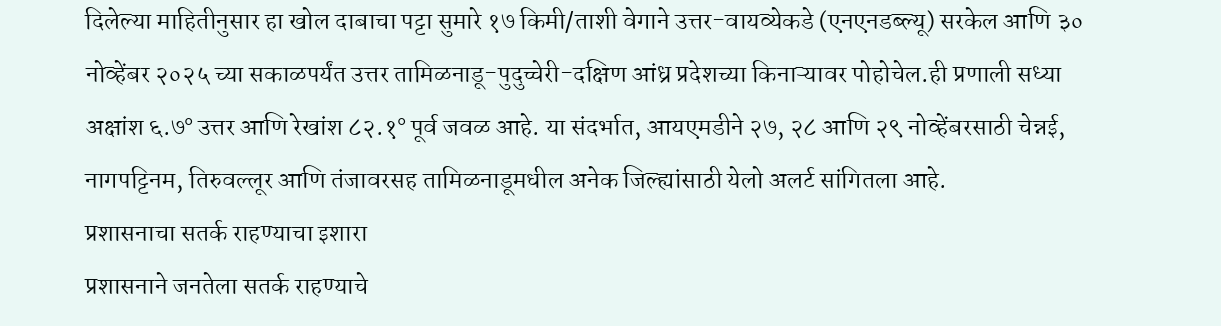दिलेल्या माहितीनुसार हा खोल दाबाचा पट्टा सुमारे १७ किमी/ताशी वेगाने उत्तर-वायव्येकडे (एनएनडब्ल्यू) सरकेल आणि ३० नोव्हेंबर २०२५ च्या सकाळपर्यंत उत्तर तामिळनाडू-पुदुच्चेरी-दक्षिण आंध्र प्रदेशच्या किनाऱ्यावर पोहोचेल.ही प्रणाली सध्या अक्षांश ६.७° उत्तर आणि रेखांश ८२.१° पूर्व जवळ आहे. या संदर्भात, आयएमडीने २७, २८ आणि २९ नोव्हेंबरसाठी चेन्नई, नागपट्टिनम, तिरुवल्लूर आणि तंजावरसह तामिळनाडूमधील अनेक जिल्ह्यांसाठी येलो अलर्ट सांगितला आहे.
प्रशासनाचा सतर्क राहण्याचा इशारा
प्रशासनाने जनतेला सतर्क राहण्याचे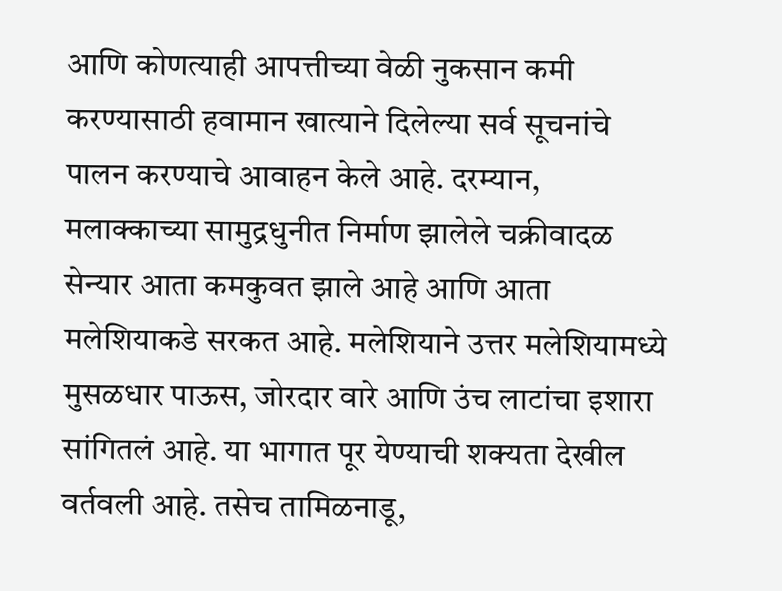आणि कोणत्याही आपत्तीच्या वेळी नुकसान कमी करण्यासाठी हवामान खात्याने दिलेल्या सर्व सूचनांचे पालन करण्याचे आवाहन केले आहे. दरम्यान, मलाक्काच्या सामुद्रधुनीत निर्माण झालेले चक्रीवादळ सेन्यार आता कमकुवत झाले आहे आणि आता मलेशियाकडे सरकत आहे. मलेशियाने उत्तर मलेशियामध्ये मुसळधार पाऊस, जोरदार वारे आणि उंच लाटांचा इशारा सांगितलं आहे. या भागात पूर येण्याची शक्यता देखील वर्तवली आहे. तसेच तामिळनाडू,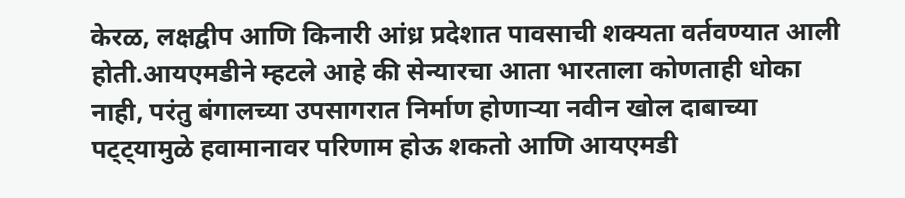केरळ, लक्षद्वीप आणि किनारी आंध्र प्रदेशात पावसाची शक्यता वर्तवण्यात आली होती.आयएमडीने म्हटले आहे की सेन्यारचा आता भारताला कोणताही धोका नाही, परंतु बंगालच्या उपसागरात निर्माण होणाऱ्या नवीन खोल दाबाच्या पट्ट्यामुळे हवामानावर परिणाम होऊ शकतो आणि आयएमडी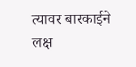त्यावर बारकाईने लक्ष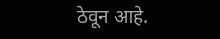ठेवून आहे.